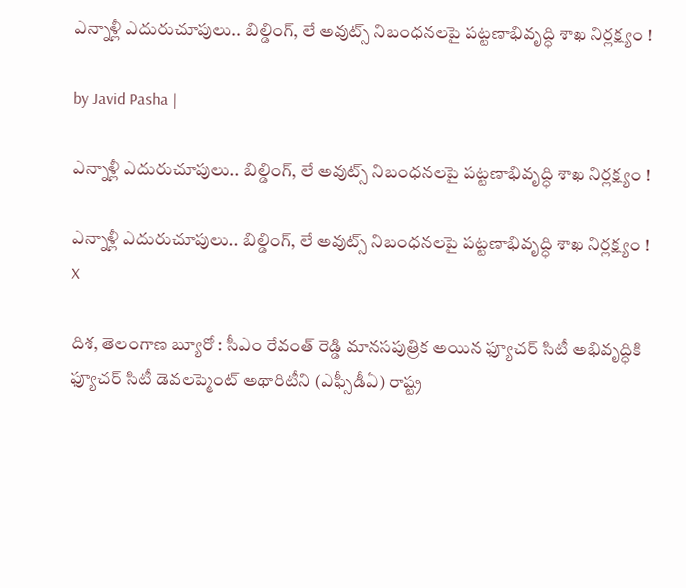ఎన్నాళ్లీ ఎదురుచూపులు.. బిల్డింగ్, లే అవుట్స్ నిబంధనలపై పట్టణాభివృద్ధి శాఖ నిర్లక్ష్యం !

by Javid Pasha |

ఎన్నాళ్లీ ఎదురుచూపులు.. బిల్డింగ్, లే అవుట్స్ నిబంధనలపై పట్టణాభివృద్ధి శాఖ నిర్లక్ష్యం !

ఎన్నాళ్లీ ఎదురుచూపులు.. బిల్డింగ్, లే అవుట్స్ నిబంధనలపై పట్టణాభివృద్ధి శాఖ నిర్లక్ష్యం !
X

దిశ, తెలంగాణ బ్యూరో : సీఎం రేవంత్ రెడ్డి మానసపుత్రిక అయిన ఫ్యూచర్ సిటీ అభివృద్ధికి ఫ్యూచర్ సిటీ డెవలప్మెంట్ అథారిటీని (ఎఫ్సీడీఏ) రాష్ట్ర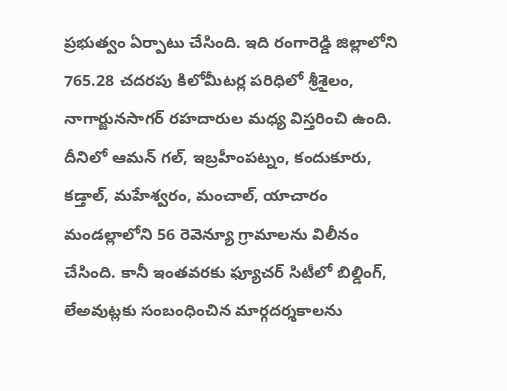ప్రభుత్వం ఏర్పాటు చేసింది. ఇది రంగారెడ్డి జిల్లాలోని 765.28 చదరపు కిలోమీటర్ల పరిధిలో శ్రీశైలం, నాగార్జునసాగర్ రహదారుల మధ్య విస్తరించి ఉంది. దీనిలో ఆమన్ గల్, ఇబ్రహీంపట్నం, కందుకూరు, కడ్తాల్, మహేశ్వరం, మంచాల్, యాచారం మండల్లాలోని 56 రెవెన్యూ గ్రామాలను విలీనం చేసింది. కానీ ఇంతవరకు ఫ్యూచర్ సిటీలో బిల్డింగ్, లేఅవుట్లకు సంబంధించిన మార్గదర్శకాలను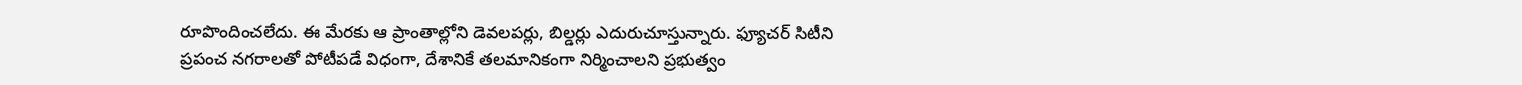రూపొందించలేదు. ఈ మేరకు ఆ ప్రాంతాల్లోని డెవలపర్లు, బిల్డర్లు ఎదురుచూస్తున్నారు. ఫ్యూచర్ సిటీని ప్రపంచ నగరాలతో పోటీపడే విధంగా, దేశానికే తలమానికంగా నిర్మించాలని ప్రభుత్వం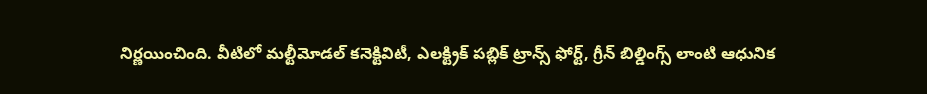నిర్ణయించింది. వీటిలో మల్టీమోడల్ కనెక్టివిటీ, ఎలక్ట్రిక్ పబ్లిక్ ట్రాన్స్ ఫోర్ట్, గ్రీన్ బిల్డింగ్స్ లాంటి ఆధునిక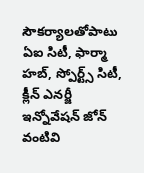సౌకర్యాలతోపాటు ఏఐ సిటీ, ఫార్మా హబ్, స్పోర్ట్స్ సిటీ, క్లీన్ ఎనర్జీ ఇన్నోవేషన్ జోన్ వంటివి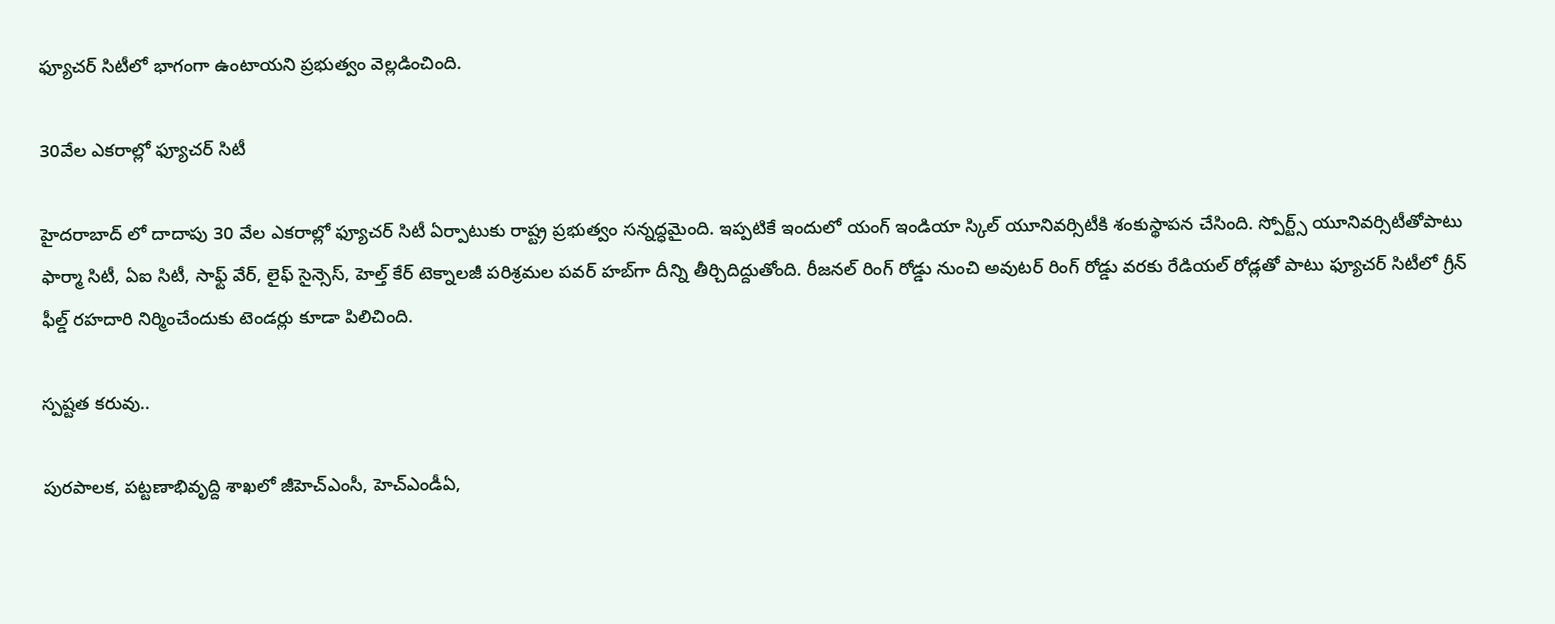ఫ్యూచర్ సిటీలో భాగంగా ఉంటాయని ప్రభుత్వం వెల్లడించింది.

30వేల ఎకరాల్లో ఫ్యూచర్ సిటీ

హైదరాబాద్ లో దాదాపు 30 వేల ఎకరాల్లో ఫ్యూచర్ సిటీ ఏర్పాటుకు రాష్ట్ర ప్రభుత్వం సన్నద్ధమైంది. ఇప్పటికే ఇందులో యంగ్ ఇండియా స్కిల్ యూనివర్సిటీకి శంకుస్థాపన చేసింది. స్పోర్ట్స్ యూనివర్సిటీతోపాటు ఫార్మా సిటీ, ఏఐ సిటీ, సాఫ్ట్ వేర్, లైఫ్ సైన్సెస్, హెల్త్ కేర్ టెక్నాలజీ పరిశ్రమల పవర్ హబ్‌గా దీన్ని తీర్చిదిద్దుతోంది. రీజనల్ రింగ్ రోడ్డు నుంచి అవుటర్ రింగ్ రోడ్డు వరకు రేడియల్ రోడ్లతో పాటు ఫ్యూచర్ సిటీలో గ్రీన్ ఫీల్డ్ రహదారి నిర్మించేందుకు టెండర్లు కూడా పిలిచింది.

స్పష్టత కరువు..

పురపాలక, పట్టణాభివృద్ది శాఖలో జీహెచ్ఎంసీ, హెచ్ఎండీఏ,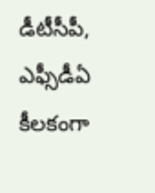డీటీసీపీ, ఎఫ్సీడీఏ కీలకంగా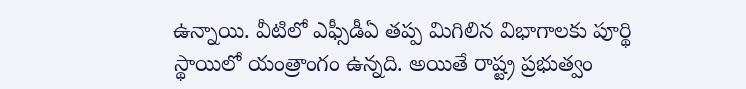ఉన్నాయి. వీటిలో ఎఫ్సీడీఏ తప్ప మిగిలిన విభాగాలకు పూర్థి స్థాయిలో యంత్రాంగం ఉన్నది. అయితే రాష్ట్ర ప్రభుత్వం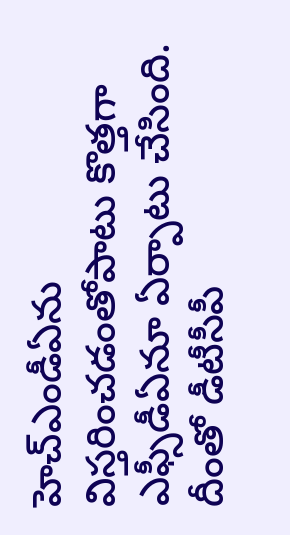హెచ్ఎండీఏను విస్తరించడంతోపాటు కొత్తగా ఎఫ్సీడీఏనూ ఏర్పాటు చేసింది. దీంతో డీటీసీపీ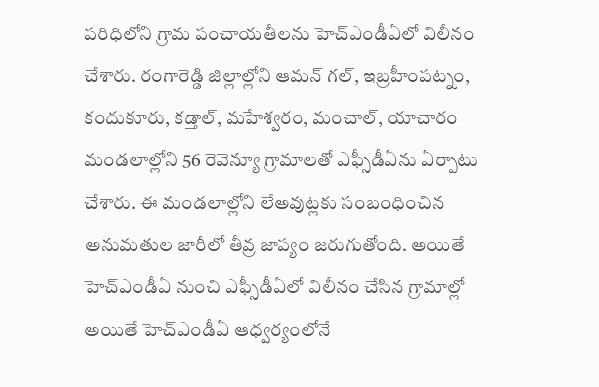పరిధిలోని గ్రామ పంచాయతీలను హెచ్ఎండీఏలో విలీనం చేశారు. రంగారెడ్డి జిల్లాల్లోని ఆమన్ గల్, ఇబ్రహీంపట్నం, కందుకూరు, కడ్తాల్, మహేశ్వరం, మంచాల్, యాచారం మండలాల్లోని 56 రెవెన్యూ గ్రామాలతో ఎఫ్సీడీఏను ఏర్పాటు చేశారు. ఈ మండలాల్లోని లేఅవుట్లకు సంబంధించిన అనుమతుల జారీలో తీవ్ర జాప్యం జరుగుతోంది. అయితే హెచ్ఎండీఏ నుంచి ఎఫ్సీడీఏలో విలీనం చేసిన గ్రామాల్లో అయితే హెచ్ఎండీఏ ఆధ్వర్యంలోనే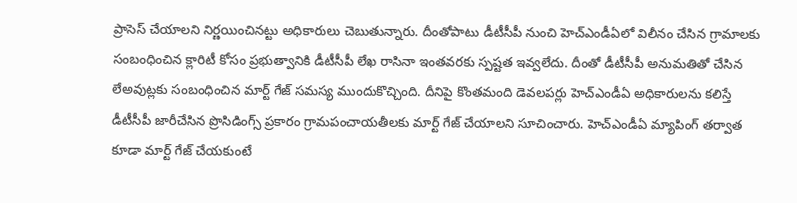ప్రాసెస్ చేయాలని నిర్ణయించినట్టు అధికారులు చెబుతున్నారు. దీంతోపాటు డీటీసీపీ నుంచి హెచ్ఎండీఏలో విలీనం చేసిన గ్రామాలకు సంబంధించిన క్లారిటీ కోసం ప్రభుత్వానికి డీటీసీపీ లేఖ రాసినా ఇంతవరకు స్పష్టత ఇవ్వలేదు. దీంతో డీటీసీపీ అనుమతితో చేసిన లేఅవుట్లకు సంబంధించిన మార్ట్ గేజ్ సమస్య ముందుకొచ్చింది. దీనిపై కొంతమంది డెవలపర్లు హెచ్ఎండీఏ అధికారులను కలిస్తే డీటీసీపీ జారీచేసిన ప్రొసిడింగ్స్ ప్రకారం గ్రామపంచాయతీలకు మార్ట్ గేజ్ చేయాలని సూచించారు. హెచ్ఎండీఏ మ్యాపింగ్ తర్వాత కూడా మార్ట్ గేజ్ చేయకుంటే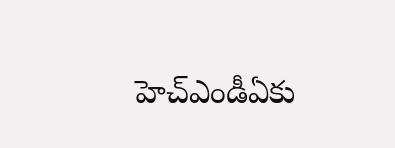హెచ్ఎండీఏకు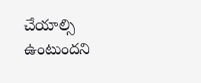చేయాల్సి ఉంటుందని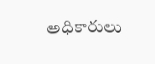అధికారులు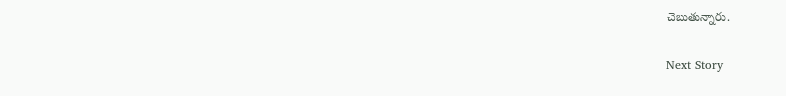చెబుతున్నారు.

Next Story